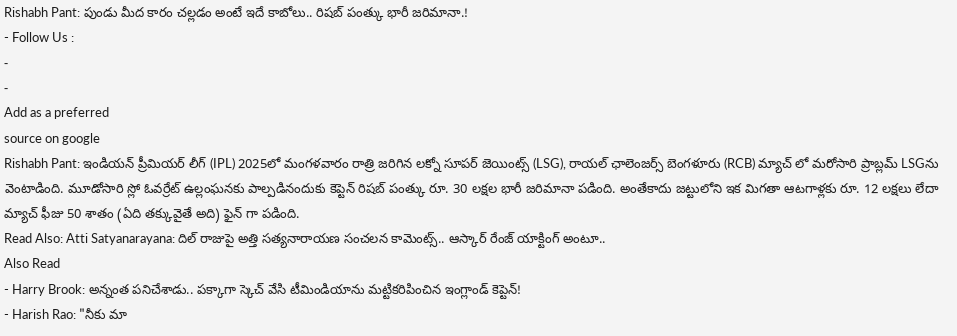Rishabh Pant: పుండు మీద కారం చల్లడం అంటే ఇదే కాబోలు.. రిషబ్ పంత్కు భారీ జరిమానా.!
- Follow Us :
-
-
Add as a preferred
source on google
Rishabh Pant: ఇండియన్ ప్రీమియర్ లీగ్ (IPL) 2025లో మంగళవారం రాత్రి జరిగిన లక్నో సూపర్ జెయింట్స్ (LSG), రాయల్ ఛాలెంజర్స్ బెంగళూరు (RCB) మ్యాచ్ లో మరోసారి ప్రాబ్లమ్ LSGను వెంటాడింది. మూడోసారి స్లో ఓవర్రేట్ ఉల్లంఘనకు పాల్పడినందుకు కెప్టెన్ రిషబ్ పంత్కు రూ. 30 లక్షల భారీ జరిమానా పడింది. అంతేకాదు జట్టులోని ఇక మిగతా ఆటగాళ్లకు రూ. 12 లక్షలు లేదా మ్యాచ్ ఫీజు 50 శాతం (ఏది తక్కువైతే అది) ఫైన్ గా పడింది.
Read Also: Atti Satyanarayana: దిల్ రాజుపై అత్తి సత్యనారాయణ సంచలన కామెంట్స్.. ఆస్కార్ రేంజ్ యాక్టింగ్ అంటూ..
Also Read
- Harry Brook: అన్నంత పనిచేశాడు.. పక్కాగా స్కెచ్ వేసి టీమిండియాను మట్టికరిపించిన ఇంగ్లాండ్ కెప్టెన్!
- Harish Rao: "నీకు మా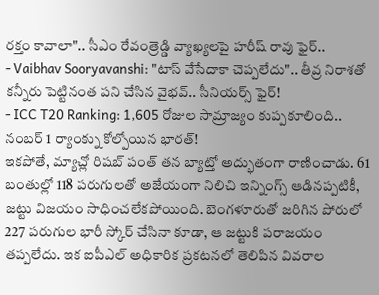రక్తం కావాలా".. సీఎం రేవంత్రెడ్డి వ్యాఖ్యలపై హరీష్ రావు ఫైర్..
- Vaibhav Sooryavanshi: "టాస్ వేసేదాకా చెప్పలేదు".. తీవ్ర నిరాశతో కన్నీరు పెట్టినంత పని చేసిన వైభవ్.. సీనియర్స్ ఫైర్!
- ICC T20 Ranking: 1,605 రోజుల సామ్రాజ్యం కుప్పకూలింది.. నంబర్ 1 ర్యాంక్ను కోల్పోయిన భారత్!
ఇకపోతే, మ్యాచ్లో రిషబ్ పంత్ తన బ్యాట్తో అద్భుతంగా రాణించాడు. 61 బంతుల్లో 118 పరుగులతో అజేయంగా నిలిచి ఇన్నింగ్స్ ఆడినప్పటికీ, జట్టు విజయం సాధించలేకపోయింది. బెంగళూరుతో జరిగిన పోరులో 227 పరుగుల భారీ స్కోర్ చేసినా కూడా, ఆ జట్టుకి పరాజయం తప్పలేదు. ఇక ఐపీఎల్ అధికారిక ప్రకటనలో తెలిపిన వివరాల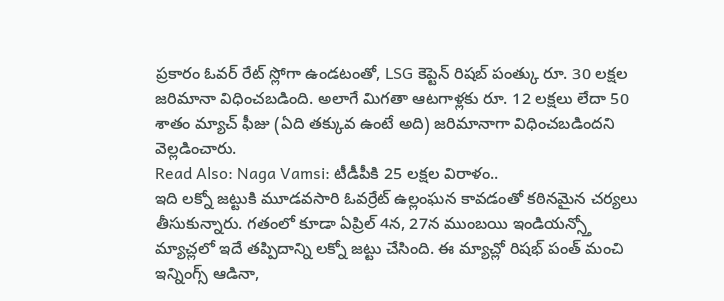ప్రకారం ఓవర్ రేట్ స్లోగా ఉండటంతో, LSG కెప్టెన్ రిషబ్ పంత్కు రూ. 30 లక్షల జరిమానా విధించబడింది. అలాగే మిగతా ఆటగాళ్లకు రూ. 12 లక్షలు లేదా 50 శాతం మ్యాచ్ ఫీజు (ఏది తక్కువ ఉంటే అది) జరిమానాగా విధించబడిందని వెల్లడించారు.
Read Also: Naga Vamsi: టీడీపీకి 25 లక్షల విరాళం..
ఇది లక్నో జట్టుకి మూడవసారి ఓవర్రేట్ ఉల్లంఘన కావడంతో కఠినమైన చర్యలు తీసుకున్నారు. గతంలో కూడా ఏప్రిల్ 4న, 27న ముంబయి ఇండియన్స్తో మ్యాచ్లలో ఇదే తప్పిదాన్ని లక్నో జట్టు చేసింది. ఈ మ్యాచ్లో రిషభ్ పంత్ మంచి ఇన్నింగ్స్ ఆడినా,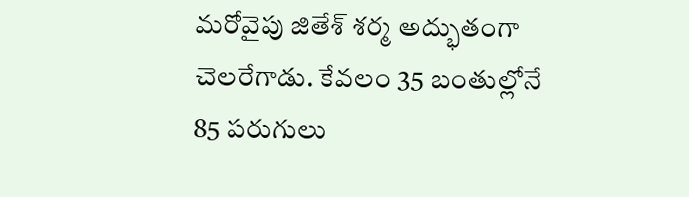మరోవైపు జితేశ్ శర్మ అద్భుతంగా చెలరేగాడు. కేవలం 35 బంతుల్లోనే 85 పరుగులు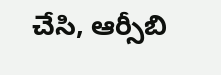చేసి, ఆర్సీబి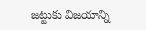జట్టుకు విజయాన్ని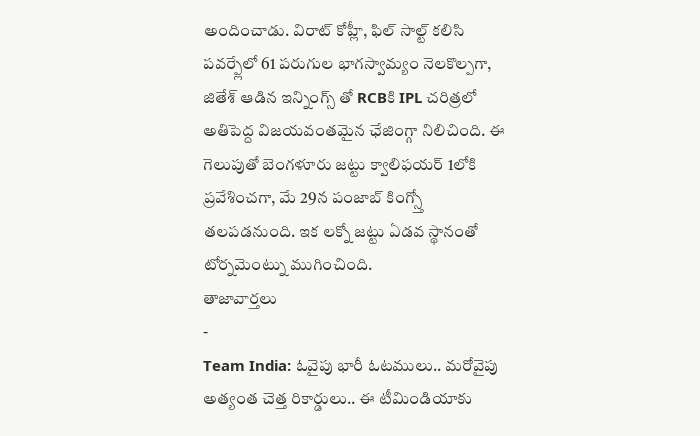అందించాడు. విరాట్ కోహ్లీ, ఫిల్ సాల్ట్ కలిసి పవర్ప్లేలో 61 పరుగుల భాగస్వామ్యం నెలకొల్పగా, జితేశ్ ఆడిన ఇన్నింగ్స్ తో RCBకి IPL చరిత్రలో అతిపెద్ద విజయవంతమైన ఛేజింగ్గా నిలిచింది. ఈ గెలుపుతో బెంగళూరు జట్టు క్వాలిఫయర్ 1లోకి ప్రవేశించగా, మే 29న పంజాబ్ కింగ్స్తో తలపడనుంది. ఇక లక్నో జట్టు ఏడవ స్థానంతో టోర్నమెంట్ను ముగించింది.
తాజావార్తలు
-
Team India: ఓవైపు భారీ ఓటములు.. మరోవైపు అత్యంత చెత్త రికార్డులు.. ఈ టీమిండియాకు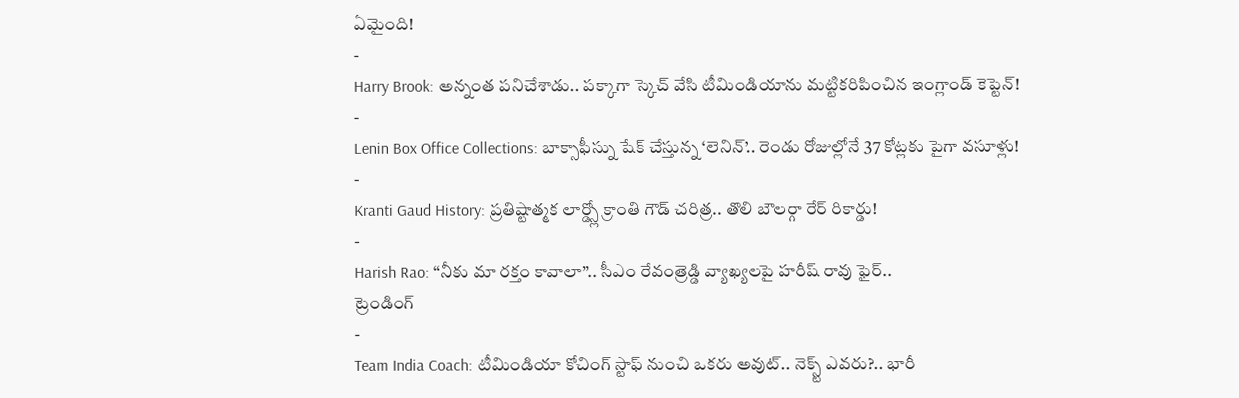ఏమైంది!
-
Harry Brook: అన్నంత పనిచేశాడు.. పక్కాగా స్కెచ్ వేసి టీమిండియాను మట్టికరిపించిన ఇంగ్లాండ్ కెప్టెన్!
-
Lenin Box Office Collections: బాక్సాఫీస్ను షేక్ చేస్తున్న ‘లెనిన్’.. రెండు రోజుల్లోనే 37 కోట్లకు పైగా వసూళ్లు!
-
Kranti Gaud History: ప్రతిష్టాత్మక లార్డ్స్లో క్రాంతి గౌడ్ చరిత్ర.. తొలి బౌలర్గా రేర్ రికార్డు!
-
Harish Rao: “నీకు మా రక్తం కావాలా”.. సీఎం రేవంత్రెడ్డి వ్యాఖ్యలపై హరీష్ రావు ఫైర్..
ట్రెండింగ్
-
Team India Coach: టీమిండియా కోచింగ్ స్టాఫ్ నుంచి ఒకరు అవుట్.. నెక్స్ట్ ఎవరు?.. భారీ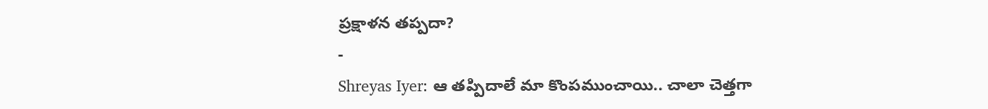ప్రక్షాళన తప్పదా?
-
Shreyas Iyer: ఆ తప్పిదాలే మా కొంపముంచాయి.. చాలా చెత్తగా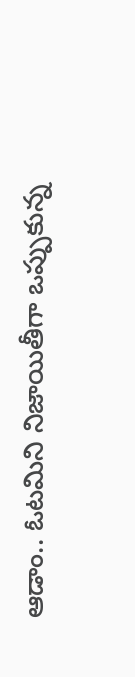ఆడాం.. ఓటమిని నిజాయితీగా ఒప్పుకున్న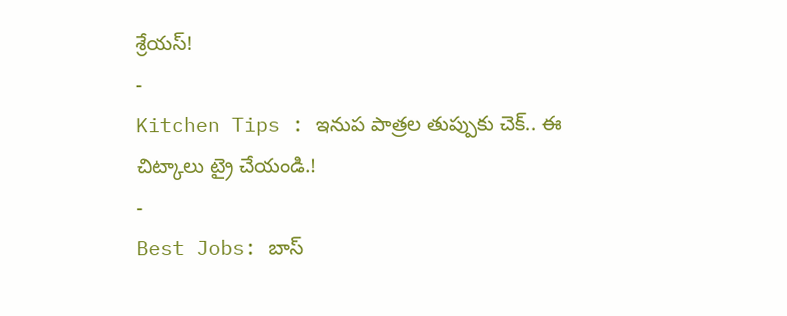శ్రేయస్!
-
Kitchen Tips : ఇనుప పాత్రల తుప్పుకు చెక్.. ఈ చిట్కాలు ట్రై చేయండి.!
-
Best Jobs: బాస్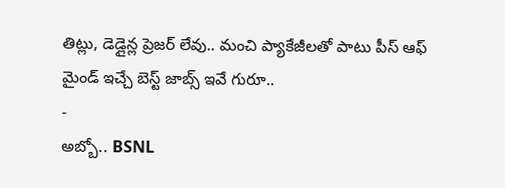తిట్లు, డెడ్లైన్ల ప్రెజర్ లేవు.. మంచి ప్యాకేజీలతో పాటు పీస్ ఆఫ్ మైండ్ ఇచ్చే బెస్ట్ జాబ్స్ ఇవే గురూ..
-
అబ్బో.. BSNL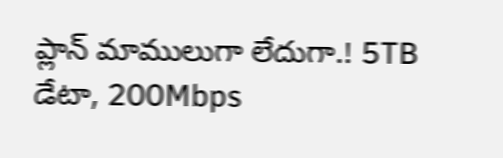ప్లాన్ మాములుగా లేదుగా.! 5TB డేటా, 200Mbps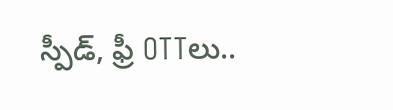స్పీడ్, ఫ్రీ OTTలు..